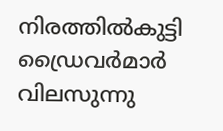നിരത്തിൽകുട്ടി ഡ്രൈവർമാർ വിലസുന്നു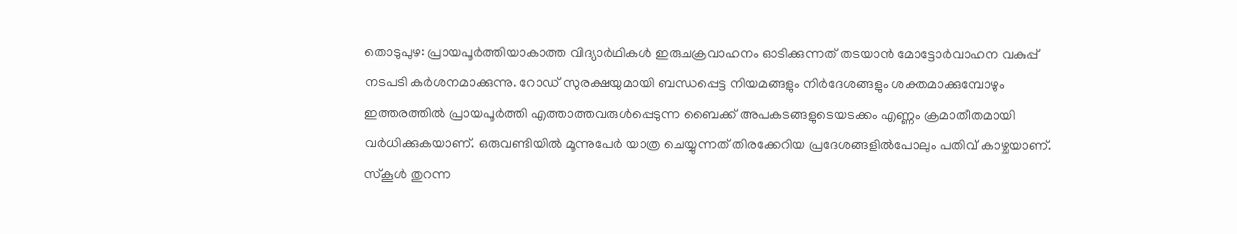തൊടുപുഴ: പ്രായപൂര്‍ത്തിയാകാത്ത വിദ്യാര്‍ഥികള്‍ ഇരുചക്രവാഹനം ഓടിക്കുന്നത് തടയാന്‍ മോട്ടോര്‍വാഹന വകുപ്പ് നടപടി കര്‍ശനമാക്കുന്നു. റോഡ് സുരക്ഷയുമായി ബന്ധപ്പെട്ട നിയമങ്ങളും നിര്‍ദേശങ്ങളും ശക്തമാക്കുമ്പോഴും ഇത്തരത്തില്‍ പ്രായപൂര്‍ത്തി എത്താത്തവരുള്‍പ്പെടുന്ന ബൈക്ക് അപകടങ്ങളുടെയടക്കം എണ്ണം ക്രമാതീതമായി വർധിക്കുകയാണ്. ഒരുവണ്ടിയില്‍ മൂന്നുപേര്‍ യാത്ര ചെയ്യുന്നത് തിരക്കേറിയ പ്രദേശങ്ങളില്‍പോലും പതിവ് കാഴ്ചയാണ്. സ്കൂൾ തുറന്ന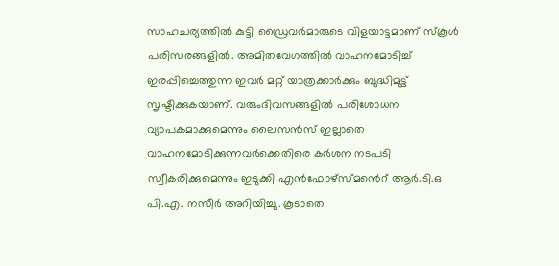സാഹചര്യത്തിൽ കുട്ടി ഡ്രൈവർമാരുടെ വിളയാട്ടമാണ് സ്കൂൾ പരിസരങ്ങളിൽ. അമിതവേഗത്തിൽ വാഹനമോടിച്ച് ഇരപ്പിച്ചെത്തുന്ന ഇവർ മറ്റ് യാത്രക്കാർക്കും ബുദ്ധിമുട്ട് സൃഷ്ടിക്കുകയാണ്. വരുംദിവസങ്ങളിൽ പരിശോധന വ്യാപകമാക്കുമെന്നും ലൈസൻസ് ഇല്ലാതെ വാഹനമോടിക്കുന്നവർക്കെതിരെ കർശന നടപടി സ്വീകരിക്കുമെന്നും ഇടുക്കി എൻഫോഴ്സ്മൻെറ് ആർ.ടി.ഒ പി.എ. നസീർ അറിയിച്ചു. കൂടാതെ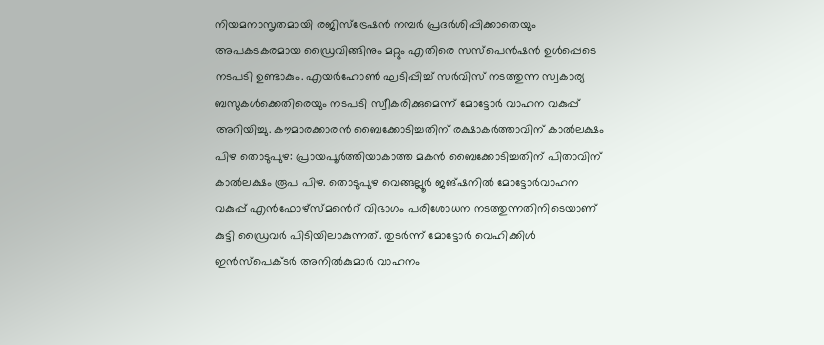നിയമനാസൃതമായി രജിസ്ട്രേഷൻ നമ്പർ പ്രദർശിപ്പിക്കാതെയും അപകടകരമായ ഡ്രൈവിങ്ങിനും മറ്റും എതിരെ സസ്പെൻഷൻ ഉൾപ്പെടെ നടപടി ഉണ്ടാകും. എയർഹോൺ ഘടിപ്പിച്ച് സർവിസ് നടത്തുന്ന സ്വകാര്യ ബസുകൾക്കെതിരെയും നടപടി സ്വീകരിക്കുമെന്ന് മോട്ടോർ വാഹന വകുപ്പ് അറിയിച്ചു. കൗമാരക്കാരൻ ബൈക്കോടിച്ചതിന് രക്ഷാകർത്താവിന് കാൽലക്ഷം പിഴ തൊടുപുഴ: പ്രായപൂർത്തിയാകാത്ത മകൻ ബൈക്കോടിച്ചതിന് പിതാവിന് കാൽലക്ഷം രൂപ പിഴ. തൊടുപുഴ വെങ്ങല്ലൂർ ജങ്ഷനിൽ മോട്ടോർവാഹന വകുപ്പ് എൻഫോഴ്സ്മൻെറ് വിഭാഗം പരിശോധന നടത്തുന്നതിനിടെയാണ് കുട്ടി ഡ്രൈവർ പിടിയിലാകുന്നത്. തുടർന്ന് മോട്ടോർ വെഹിക്കിൾ ഇൻസ്പെക്ടർ അനിൽകുമാർ വാഹനം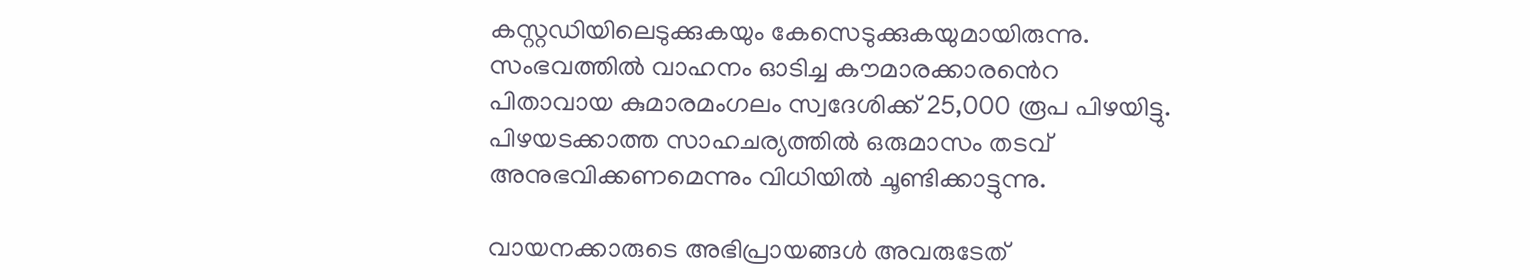കസ്റ്റഡിയിലെടുക്കുകയും കേസെടുക്കുകയുമായിരുന്നു. സംഭവത്തിൽ വാഹനം ഓടിച്ച കൗമാരക്കാരൻെറ പിതാവായ കുമാരമംഗലം സ്വദേശിക്ക് 25,000 രൂപ പിഴയിട്ടു. പിഴയടക്കാത്ത സാഹചര്യത്തിൽ ഒരുമാസം തടവ് അനുഭവിക്കണമെന്നും വിധിയിൽ ചൂണ്ടിക്കാട്ടുന്നു.

വായനക്കാരുടെ അഭിപ്രായങ്ങള്‍ അവരുടേത്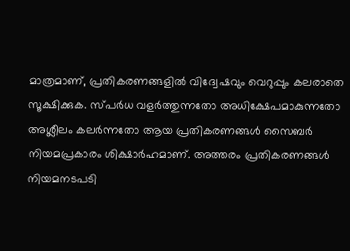മാത്രമാണ്, പ്രതികരണങ്ങളിൽ വിദ്വേഷവും വെറുപ്പും കലരാതെ സൂക്ഷിക്കുക. സ്പർധ വളർത്തുന്നതോ അധിക്ഷേപമാകുന്നതോ അശ്ലീലം കലർന്നതോ ആയ പ്രതികരണങ്ങൾ സൈബർ നിയമപ്രകാരം ശിക്ഷാർഹമാണ്. അത്തരം പ്രതികരണങ്ങൾ നിയമനടപടി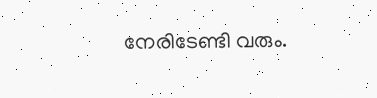നേരിടേണ്ടി വരും.